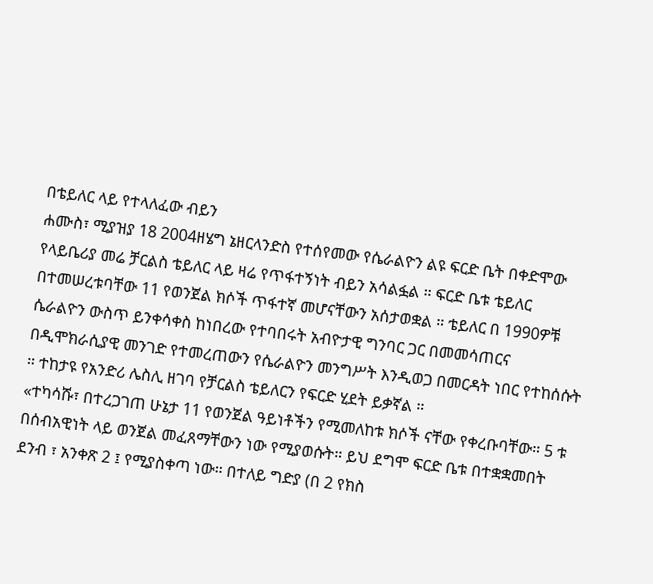በቴይለር ላይ የተላለፈው ብይን
ሐሙስ፣ ሚያዝያ 18 2004ዘሄግ ኔዘርላንድስ የተሰየመው የሴራልዮን ልዩ ፍርድ ቤት በቀድሞው የላይቤሪያ መሬ ቻርልስ ቴይለር ላይ ዛሬ የጥፋተኝነት ብይን አሳልፏል ። ፍርድ ቤቱ ቴይለር በተመሠረቱባቸው 11 የወንጀል ክሶች ጥፋተኛ መሆናቸውን አሰታወቋል ። ቴይለር በ 1990ዎቹ ሴራልዮን ውስጥ ይንቀሳቀስ ከነበረው የተባበሩት አብዮታዊ ግንባር ጋር በመመሳጠርና በዲሞክራሲያዊ መንገድ የተመረጠውን የሴራልዮን መንግሥት እንዲወጋ በመርዳት ነበር የተከሰሱት ። ተከታዩ የአንድሪ ሌስሊ ዘገባ የቻርልስ ቴይለርን የፍርድ ሂደት ይቃኛል ።
«ተካሳሹ፣ በተረጋገጠ ሁኔታ 11 የወንጀል ዓይነቶችን የሚመለከቱ ክሶች ናቸው የቀረቡባቸው። 5 ቱ በሰብአዊነት ላይ ወንጀል መፈጸማቸውን ነው የሚያወሱት። ይህ ደግሞ ፍርድ ቤቱ በተቋቋመበት ደንብ ፣ አንቀጽ 2 ፤ የሚያስቀጣ ነው። በተለይ ግድያ (በ 2 የክስ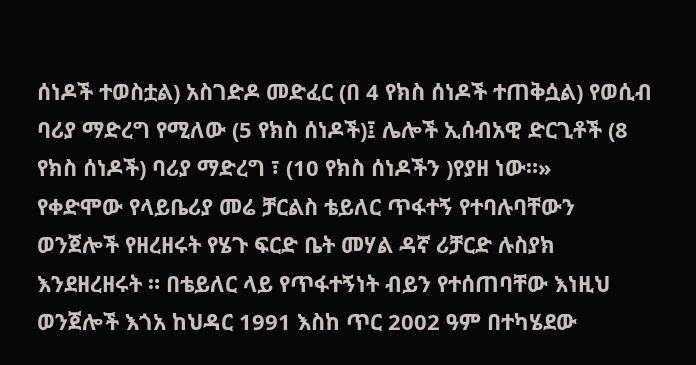ሰነዶች ተወስቷል) አስገድዶ መድፈር (በ 4 የክስ ሰነዶች ተጠቅሷል) የወሲብ ባሪያ ማድረግ የሚለው (5 የክስ ሰነዶች)፤ ሌሎች ኢሰብአዊ ድርጊቶች (8 የክስ ሰነዶች) ባሪያ ማድረግ ፣ (10 የክስ ሰነዶችን )የያዘ ነው።»
የቀድሞው የላይቤሪያ መሬ ቻርልስ ቴይለር ጥፋተኝ የተባሉባቸውን ወንጀሎች የዘረዘሩት የሄጉ ፍርድ ቤት መሃል ዳኛ ሪቻርድ ሉስያክ እንደዘረዘሩት ። በቴይለር ላይ የጥፋተኝነት ብይን የተሰጠባቸው እነዚህ ወንጀሎች እጎአ ከህዳር 1991 እስከ ጥር 2002 ዓም በተካሄደው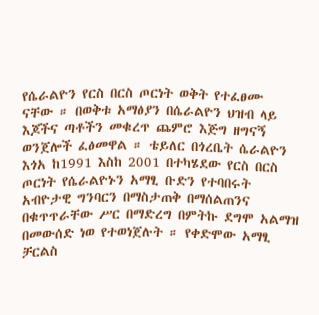የሴራልዮን የርስ በርስ ጦርነት ወቅት የተፈፀሙ ናቸው ። በወቅቱ አማፅያን በሴራልዮን ህዝብ ላይ እጆችና ጣቶችን መቁረጥ ጨምሮ እጅግ ዘግናኝ ወንጀሎች ፈፅመዋል ። ቴይለር በጎረቤት ሴራልዮን እጎአ ከ1991 እስከ 2001 በተካሄደው የርስ በርስ ጦርነት የሴራልዮኑን አማፂ ቡድን የተባበሩት አብዮታዊ ግንባርን በማስታጠቅ በማሰልጠንና በቁጥጥራቸው ሥር በማድረግ በምትኩ ደግሞ አልማዝ በመውሰድ ነወ የተወነጀሉት ። የቀድሞው አማፂ ቻርልስ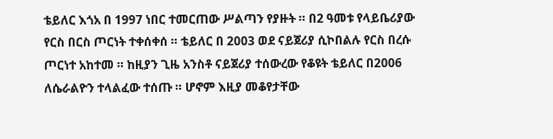ቴይለር እጎአ በ 1997 ነበር ተመርጠው ሥልጣን የያዙት ። በ2 ዓመቱ የላይቤሪያው የርስ በርስ ጦርነት ተቀሰቀሰ ። ቴይለር በ 2003 ወደ ናይጀሪያ ሲኮበልሉ የርስ በረሱ ጦርነተ አከተመ ። ከዚያን ጊዜ አንስቶ ናይጀሪያ ተሰውረው የቆዩት ቴይለር በ2006 ለሴራልዮን ተላልፈው ተሰጡ ። ሆኖም እዚያ መቆየታቸው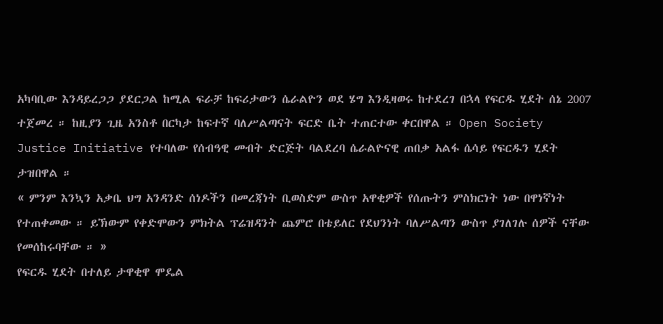አካባቢው እንዳይረጋጋ ያደርጋል ከሚል ፍራቻ ከፍሪታውን ሴራልዮን ወደ ሄግ እንዲዛወሩ ከተደረገ በኋላ የፍርዱ ሂደት ሰኔ 2007 ተጀመረ ። ከዚያን ጊዜ አንስቶ በርካታ ከፍተኛ ባለሥልጣናት ፍርድ ቤት ተጠርተው ቀርበዋል ። Open Society Justice Initiative የተባለው የሰብዓዊ መብት ድርጅት ባልደረባ ሴራልዮናዊ ጠበቃ አልፋ ሴሳይ የፍርዱን ሂደት ታዝበዋል ።
« ምንም እንኳን አቃቤ ህግ አንዳንድ ሰነዶችን በመረጃነት ቢወስድም ውስጥ አዋቂዎች የሰጡትን ምስክርነት ነው በዋነኛነት የተጠቀመው ። ይኽውም የቀድሞውን ምክትል ፕሬዝዳንት ጨምሮ በቴይለር የደህንነት ባለሥልጣን ውስጥ ያገለገሉ ሰዎች ናቸው የመሰከሩባቸው ። »
የፍርዱ ሂደት በተለይ ታዋቂዋ ሞዴል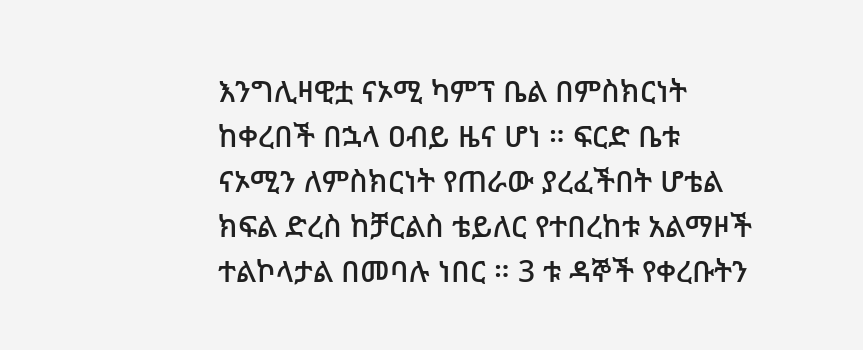እንግሊዛዊቷ ናኦሚ ካምፕ ቤል በምስክርነት ከቀረበች በኋላ ዐብይ ዜና ሆነ ። ፍርድ ቤቱ ናኦሚን ለምስክርነት የጠራው ያረፈችበት ሆቴል ክፍል ድረስ ከቻርልስ ቴይለር የተበረከቱ አልማዞች ተልኮላታል በመባሉ ነበር ። 3 ቱ ዳኞች የቀረቡትን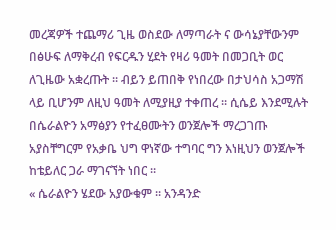መረጃዎች ተጨማሪ ጊዜ ወስደው ለማጣራት ና ውሳኔያቸውንም በፅሁፍ ለማቅረብ የፍርዱን ሂደት የዛሪ ዓመት በመጋቢት ወር ለጊዜው አቋረጡት ። ብይን ይጠበቅ የነበረው በታህሳስ አጋማሽ ላይ ቢሆንም ለዚህ ዓመት ለሚያዚያ ተቀጠረ ። ሲሴይ እንደሚሉት በሴራልዮን አማፅያን የተፈፀሙትን ወንጀሎች ማረጋገጡ አያስቸግርም የአቃቤ ህግ ዋነኛው ተግባር ግን እነዚህን ወንጀሎች ከቴይለር ጋራ ማገናኘት ነበር ።
« ሴራልዮን ሄደው አያውቁም ። አንዳንድ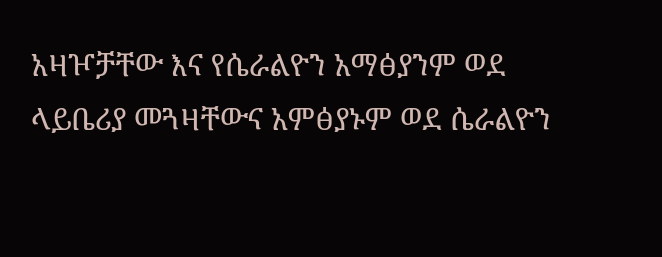አዛዦቻቸው እና የሴራልዮን አማፅያንም ወደ ላይቤሪያ መጓዛቸውና አምፅያኑም ወደ ሴራልዮን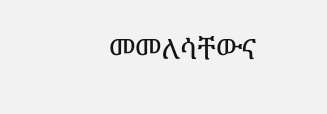መመለሳቸውና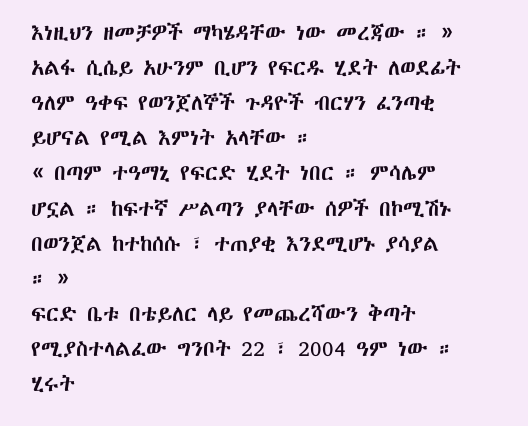እነዚህን ዘመቻዎች ማካሄዳቸው ነው መረጃው ። »
አልፋ ሲሴይ አሁንም ቢሆን የፍርዱ ሂደት ለወደፊት ዓለም ዓቀፍ የወንጀለኞች ጉዳዮች ብርሃን ፈንጣቂ ይሆናል የሚል እምነት አላቸው ።
« በጣም ተዓማኒ የፍርድ ሂደት ነበር ። ምሳሌም ሆኗል ። ከፍተኛ ሥልጣን ያላቸው ሰዎች በኮሚሽኑ በወንጀል ከተከሰሱ ፣ ተጠያቂ እንደሚሆኑ ያሳያል ። »
ፍርድ ቤቱ በቴይለር ላይ የመጨረሻውን ቅጣት የሚያስተላልፈው ግንቦት 22 ፣ 2004 ዓም ነው ።
ሂሩት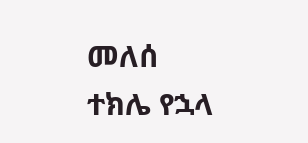መለሰ
ተክሌ የኋላ